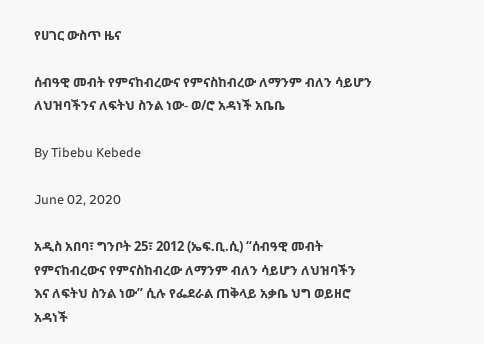የሀገር ውስጥ ዜና

ሰብዓዊ መብት የምናከብረውና የምናስከብረው ለማንም ብለን ሳይሆን ለህዝባችንና ለፍትህ ስንል ነው- ወ/ሮ አዳነች አቤቤ

By Tibebu Kebede

June 02, 2020

አዲስ አበባ፣ ግንቦት 25፣ 2012 (ኤፍ.ቢ.ሲ) “ሰብዓዊ መብት የምናከብረውና የምናስከብረው ለማንም ብለን ሳይሆን ለህዝባችን እና ለፍትህ ስንል ነው” ሲሉ የፌደራል ጠቅላይ አቃቤ ህግ ወይዘሮ አዳነች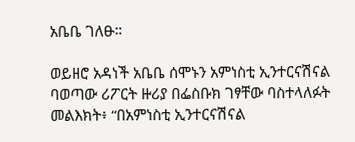አቤቤ ገለፁ።

ወይዘሮ አዳነች አቤቤ ሰሞኑን አምነስቲ ኢንተርናሽናል ባወጣው ሪፖርት ዙሪያ በፌስቡክ ገፃቸው ባስተላለፉት መልእክት፥ “በአምነስቲ ኢንተርናሽናል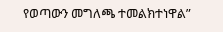የወጣውን መግለጫ ተመልክተነዋል”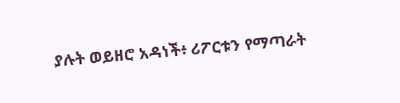ያሉት ወይዘሮ አዳነች፥ ሪፖርቱን የማጣራት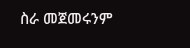ስራ መጀመሩንም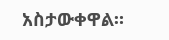አስታውቀዋል።